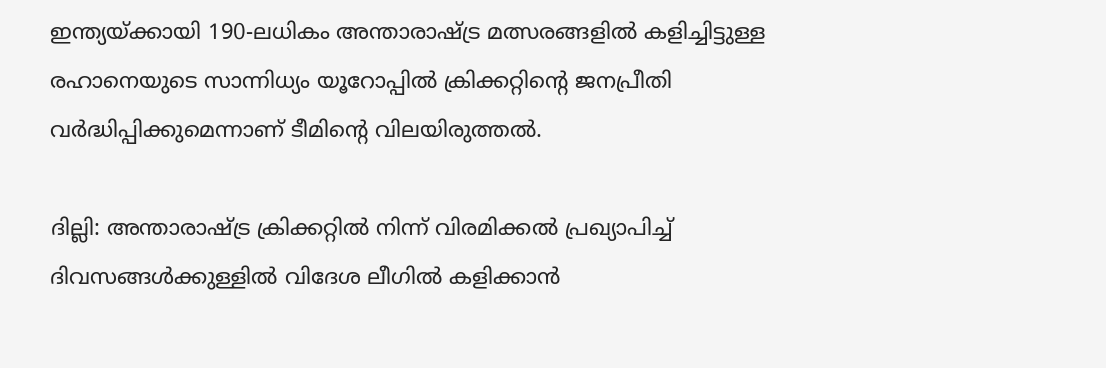ഇന്ത്യയ്ക്കായി 190-ലധികം അന്താരാഷ്ട്ര മത്സരങ്ങളിൽ കളിച്ചിട്ടുള്ള രഹാനെയുടെ സാന്നിധ്യം യൂറോപ്പിൽ ക്രിക്കറ്റിന്‍റെ ജനപ്രീതി വർദ്ധിപ്പിക്കുമെന്നാണ് ടീമിന്‍റെ വിലയിരുത്തൽ.

ദില്ലി: അന്താരാഷ്ട്ര ക്രിക്കറ്റിൽ നിന്ന് വിരമിക്കൽ പ്രഖ്യാപിച്ച് ദിവസങ്ങൾക്കുള്ളിൽ വിദേശ ലീഗില്‍ കളിക്കാൻ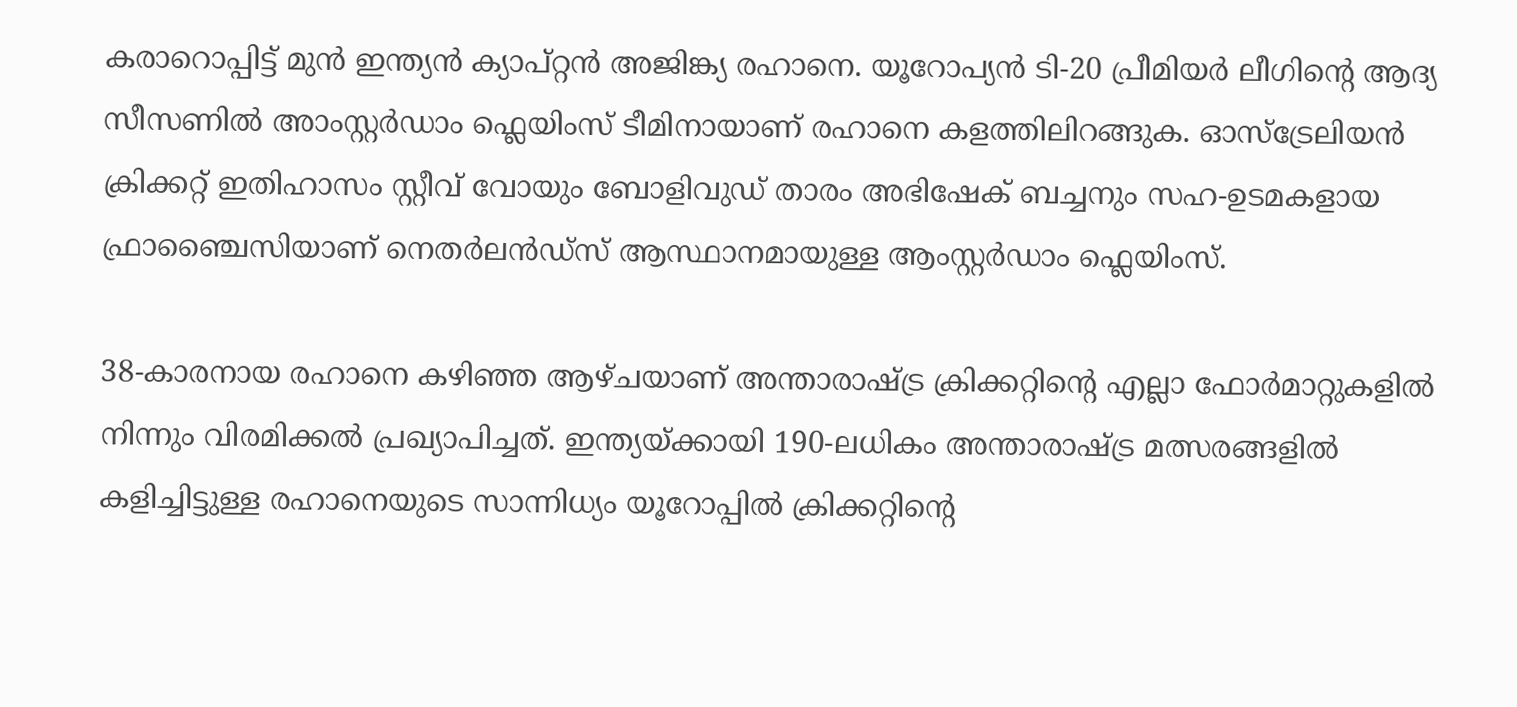കരാറൊപ്പിട്ട് മുൻ ഇന്ത്യൻ ക്യാപ്റ്റൻ അജിങ്ക്യ രഹാനെ. യൂറോപ്യൻ ടി-20 പ്രീമിയർ ലീഗിന്‍റെ ആദ്യ സീസണില്‍ അാംസ്റ്റർഡാം ഫ്ലെയിംസ് ടീമിനായാണ് രഹാനെ കളത്തിലിറങ്ങുക. ഓസ്ട്രേലിയൻ ക്രിക്കറ്റ് ഇതിഹാസം സ്റ്റീവ് വോയും ബോളിവുഡ് താരം അഭിഷേക് ബച്ചനും സഹ-ഉടമകളായ ഫ്രാഞ്ചൈസിയാണ് നെതർലൻഡ്സ് ആസ്ഥാനമായുള്ള ആംസ്റ്റർഡാം ഫ്ലെയിംസ്.

38-കാരനായ രഹാനെ കഴിഞ്ഞ ആഴ്ചയാണ് അന്താരാഷ്ട്ര ക്രിക്കറ്റിന്‍റെ എല്ലാ ഫോർമാറ്റുകളിൽ നിന്നും വിരമിക്കൽ പ്രഖ്യാപിച്ചത്. ഇന്ത്യയ്ക്കായി 190-ലധികം അന്താരാഷ്ട്ര മത്സരങ്ങളിൽ കളിച്ചിട്ടുള്ള രഹാനെയുടെ സാന്നിധ്യം യൂറോപ്പിൽ ക്രിക്കറ്റിന്‍റെ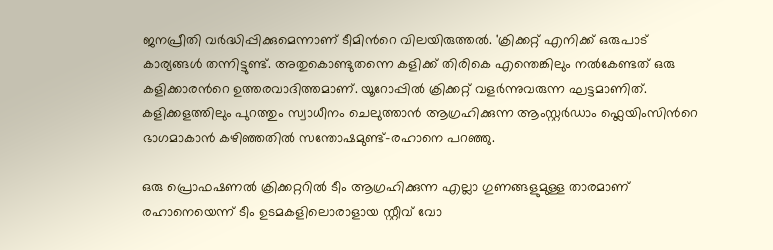ജനപ്രീതി വർദ്ധിപ്പിക്കുമെന്നാണ് ടീമിന്‍റെ വിലയിരുത്തൽ. 'ക്രിക്കറ്റ് എനിക്ക് ഒരുപാട് കാര്യങ്ങൾ തന്നിട്ടുണ്ട്. അതുകൊണ്ടുതന്നെ കളിക്ക് തിരികെ എന്തെങ്കിലും നൽകേണ്ടത് ഒരു കളിക്കാരന്‍റെ ഉത്തരവാദിത്തമാണ്. യൂറോപ്പിൽ ക്രിക്കറ്റ് വളർന്നുവരുന്ന ഘട്ടമാണിത്. കളിക്കളത്തിലും പുറത്തും സ്വാധീനം ചെലുത്താൻ ആഗ്രഹിക്കുന്ന ആംസ്റ്റർഡാം ഫ്ലെയിംസിന്‍റെ ഭാഗമാകാൻ കഴിഞ്ഞതിൽ സന്തോഷമുണ്ട്-രഹാനെ പറഞ്ഞു.

ഒരു പ്രൊഫഷണൽ ക്രിക്കറ്ററിൽ ടീം ആഗ്രഹിക്കുന്ന എല്ലാ ഗുണങ്ങളുമുള്ള താരമാണ് രഹാനെയെന്ന് ടീം ഉടമകളിലൊരാളായ സ്റ്റീവ് വോ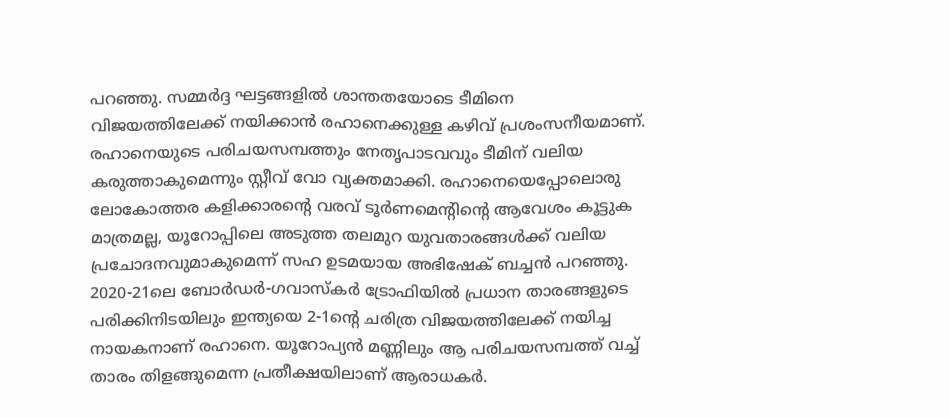പറഞ്ഞു. സമ്മർദ്ദ ഘട്ടങ്ങളിൽ ശാന്തതയോടെ ടീമിനെ വിജയത്തിലേക്ക് നയിക്കാൻ രഹാനെക്കുള്ള കഴിവ് പ്രശംസനീയമാണ്. രഹാനെയുടെ പരിചയസമ്പത്തും നേതൃപാടവവും ടീമിന് വലിയ കരുത്താകുമെന്നും സ്റ്റീവ് വോ വ്യക്തമാക്കി. രഹാനെയെപ്പോലൊരു ലോകോത്തര കളിക്കാരന്റെ വരവ് ടൂർണമെന്‍റിന്‍റെ ആവേശം കൂട്ടുക മാത്രമല്ല, യൂറോപ്പിലെ അടുത്ത തലമുറ യുവതാരങ്ങൾക്ക് വലിയ പ്രചോദനവുമാകുമെന്ന് സഹ ഉടമയായ അഭിഷേക് ബച്ചൻ പറഞ്ഞു. 2020-21ലെ ബോർഡർ-ഗവാസ്കർ ട്രോഫിയിൽ പ്രധാന താരങ്ങളുടെ പരിക്കിനിടയിലും ഇന്ത്യയെ 2-1ന്‍റെ ചരിത്ര വിജയത്തിലേക്ക് നയിച്ച നായകനാണ് രഹാനെ. യൂറോപ്യൻ മണ്ണിലും ആ പരിചയസമ്പത്ത് വച്ച് താരം തിളങ്ങുമെന്ന പ്രതീക്ഷയിലാണ് ആരാധകർ.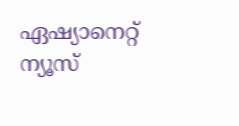ഏഷ്യാനെറ്റ് ന്യൂസ്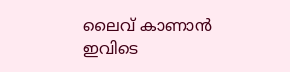ലൈവ് കാണാന്‍ ഇവിടെ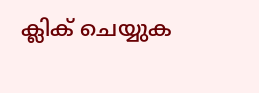ക്ലിക് ചെയ്യുക